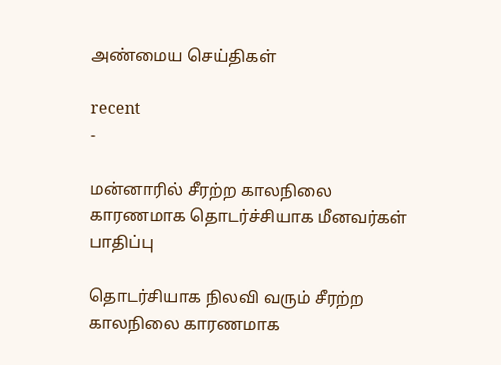அண்மைய செய்திகள்

recent
-

மன்னாரில் சீரற்ற காலநிலை காரணமாக தொடர்ச்சியாக மீனவர்கள் பாதிப்பு

தொடர்சியாக நிலவி வரும் சீரற்ற காலநிலை காரணமாக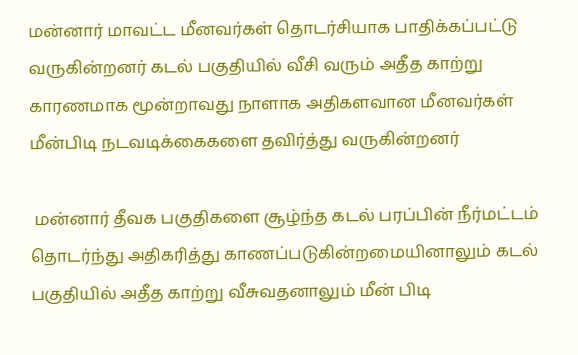மன்னார் மாவட்ட மீனவர்கள் தொடர்சியாக பாதிக்கப்பட்டு வருகின்றனர் கடல் பகுதியில் வீசி வரும் அதீத காற்று காரணமாக மூன்றாவது நாளாக அதிகளவான மீனவர்கள் மீன்பிடி நடவடிக்கைகளை தவிர்த்து வருகின்றனர்

 மன்னார் தீவக பகுதிகளை சூழ்ந்த கடல் பரப்பின் நீர்மட்டம் தொடர்ந்து அதிகரித்து காணப்படுகின்றமையினாலும் கடல் பகுதியில் அதீத காற்று வீசுவதனாலும் மீன் பிடி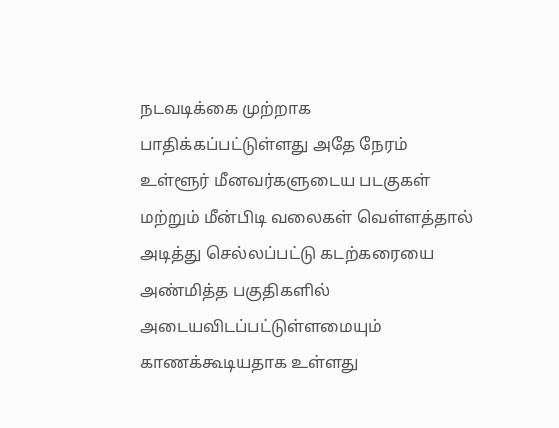நடவடிக்கை முற்றாக பாதிக்கப்பட்டுள்ளது அதே நேரம் உள்ளூர் மீனவர்களுடைய படகுகள் மற்றும் மீன்பிடி வலைகள் வெள்ளத்தால் அடித்து செல்லப்பட்டு கடற்கரையை அண்மித்த பகுதிகளில் அடையவிடப்பட்டுள்ளமையும் காணக்கூடியதாக உள்ளது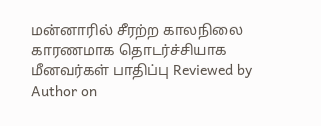மன்னாரில் சீரற்ற காலநிலை காரணமாக தொடர்ச்சியாக மீனவர்கள் பாதிப்பு Reviewed by Author on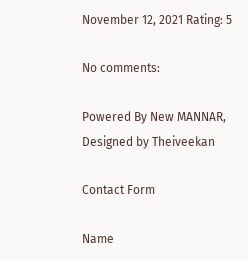November 12, 2021 Rating: 5

No comments:

Powered By New MANNAR, Designed by Theiveekan

Contact Form

Name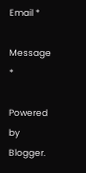Email *

Message *

Powered by Blogger.